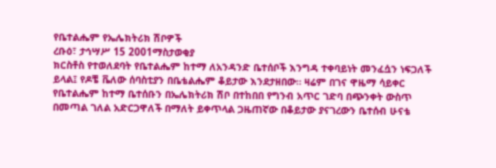የቤተልሔም የኤሌክትሪክ ሽቦዎች
ረቡዕ፣ ታኅሣሥ 15 2001ማስታወቂያ
ክርስቶስ የተወለደባት የቤተልሔም ከተማ ለአንዳንድ ቤተሰቦች እንግዳ ተቀባይነት መንፈሷን ነፍጋለች ይላል፤ የዶቼ ቬለው ሰባስቲያን በቤቴልሔም ቆይታው እንደታዘበው። ዛሬም በገና ዋዜማ ሳይቀር የቤተልሔም ከተማ ቤተሰቡን በኤሌክትሪክ ሽቦ በተከበበ የግንብ አጥር ገድባ በጭንቀት ውስጥ በመጣል ገለል አድርጋዋለች በማለት ይቀጥላል ጋዜጠኛው በቆይታው ያናገረውን ቤተሰብ ሁናቴ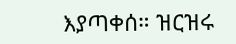እያጣቀሰ። ዝርዝሩ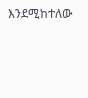እንደሚከተለው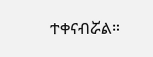ተቀናብሯል።